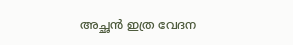അച്ഛന്‍ ഇത്ര വേദന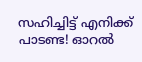സഹിച്ചിട്ട് എനിക്ക് പാടണ്ട! ഓറല്‍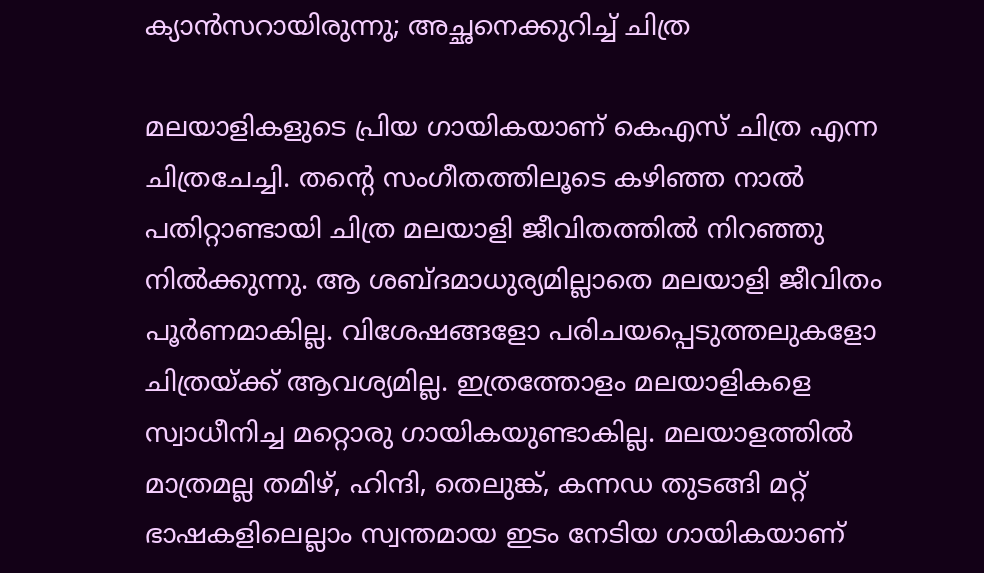ക്യാന്‍സറായിരുന്നു; അച്ഛനെക്കുറിച്ച് ചിത്ര

മലയാളികളുടെ പ്രിയ ഗായികയാണ് കെഎസ് ചിത്ര എന്ന ചിത്രചേച്ചി. തന്റെ സംഗീതത്തിലൂടെ കഴിഞ്ഞ നാല്‍ പതിറ്റാണ്ടായി ചിത്ര മലയാളി ജീവിതത്തില്‍ നിറഞ്ഞു നില്‍ക്കുന്നു. ആ ശബ്ദമാധുര്യമില്ലാതെ മലയാളി ജീവിതം പൂര്‍ണമാകില്ല. വിശേഷങ്ങളോ പരിചയപ്പെടുത്തലുകളോ ചിത്രയ്ക്ക് ആവശ്യമില്ല. ഇത്രത്തോളം മലയാളികളെ സ്വാധീനിച്ച മറ്റൊരു ഗായികയുണ്ടാകില്ല. മലയാളത്തില്‍ മാത്രമല്ല തമിഴ്, ഹിന്ദി, തെലുങ്ക്, കന്നഡ തുടങ്ങി മറ്റ് ഭാഷകളിലെല്ലാം സ്വന്തമായ ഇടം നേടിയ ഗായികയാണ്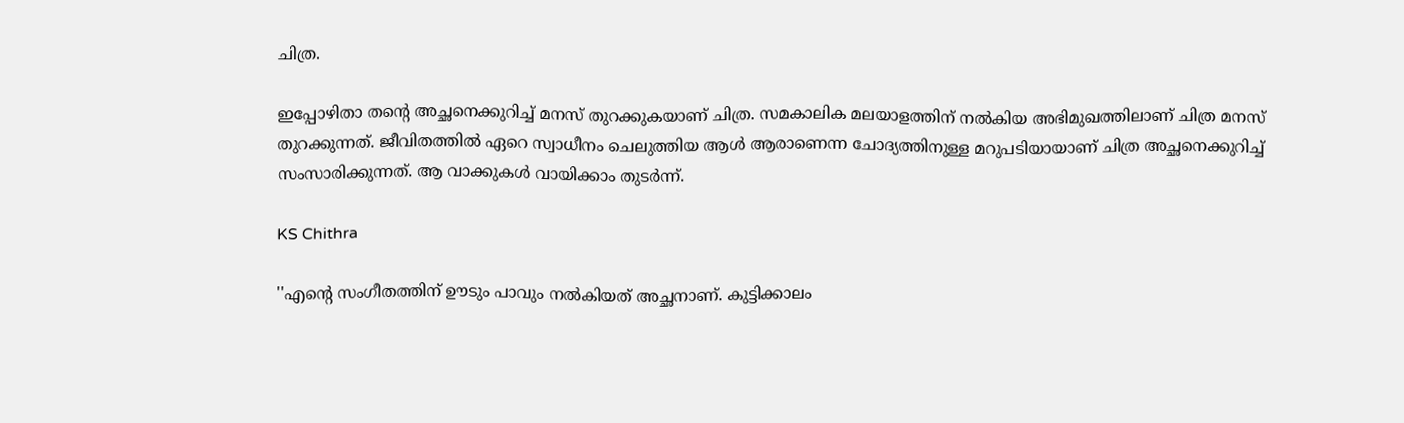ചിത്ര.

ഇപ്പോഴിതാ തന്റെ അച്ഛനെക്കുറിച്ച് മനസ് തുറക്കുകയാണ് ചിത്ര. സമകാലിക മലയാളത്തിന് നല്‍കിയ അഭിമുഖത്തിലാണ് ചിത്ര മനസ് തുറക്കുന്നത്. ജീവിതത്തില്‍ ഏറെ സ്വാധീനം ചെലുത്തിയ ആള്‍ ആരാണെന്ന ചോദ്യത്തിനുള്ള മറുപടിയായാണ് ചിത്ര അച്ഛനെക്കുറിച്ച് സംസാരിക്കുന്നത്. ആ വാക്കുകള്‍ വായിക്കാം തുടര്‍ന്ന്.

KS Chithra

''എന്റെ സംഗീതത്തിന് ഊടും പാവും നല്‍കിയത് അച്ഛനാണ്. കുട്ടിക്കാലം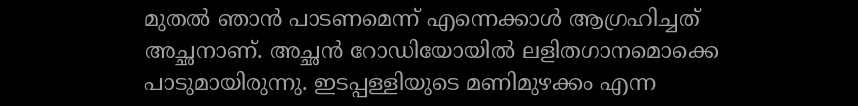മുതല്‍ ഞാന്‍ പാടണമെന്ന് എന്നെക്കാള്‍ ആഗ്രഹിച്ചത് അച്ഛനാണ്. അച്ഛന്‍ റോഡിയോയില്‍ ലളിതഗാനമൊക്കെ പാടുമായിരുന്നു. ഇടപ്പള്ളിയുടെ മണിമുഴക്കം എന്ന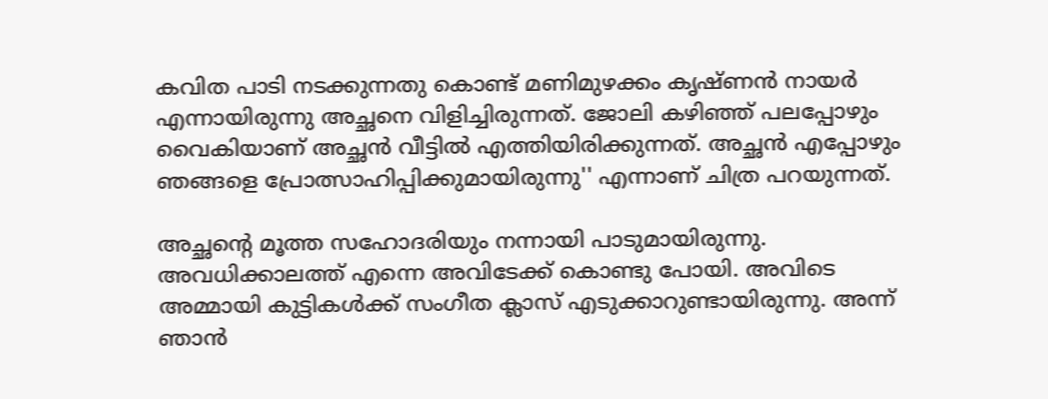കവിത പാടി നടക്കുന്നതു കൊണ്ട് മണിമുഴക്കം കൃഷ്ണന്‍ നായര്‍ എന്നായിരുന്നു അച്ഛനെ വിളിച്ചിരുന്നത്. ജോലി കഴിഞ്ഞ് പലപ്പോഴും വൈകിയാണ് അച്ഛന്‍ വീട്ടില്‍ എത്തിയിരിക്കുന്നത്. അച്ഛന്‍ എപ്പോഴും ഞങ്ങളെ പ്രോത്സാഹിപ്പിക്കുമായിരുന്നു'' എന്നാണ് ചിത്ര പറയുന്നത്.

അച്ഛന്റെ മൂത്ത സഹോദരിയും നന്നായി പാടുമായിരുന്നു. അവധിക്കാലത്ത് എന്നെ അവിടേക്ക് കൊണ്ടു പോയി. അവിടെ അമ്മായി കുട്ടികള്‍ക്ക് സംഗീത ക്ലാസ് എടുക്കാറുണ്ടായിരുന്നു. അന്ന് ഞാന്‍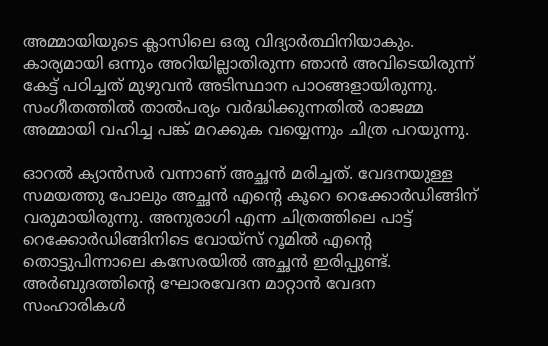അമ്മായിയുടെ ക്ലാസിലെ ഒരു വിദ്യാര്‍ത്ഥിനിയാകും. കാര്യമായി ഒന്നും അറിയില്ലാതിരുന്ന ഞാന്‍ അവിടെയിരുന്ന് കേട്ട് പഠിച്ചത് മുഴുവന്‍ അടിസ്ഥാന പാഠങ്ങളായിരുന്നു. സംഗീതത്തില്‍ താല്‍പര്യം വര്‍ദ്ധിക്കുന്നതില്‍ രാജമ്മ അമ്മായി വഹിച്ച പങ്ക് മറക്കുക വയ്യെന്നും ചിത്ര പറയുന്നു.

ഓറല്‍ ക്യാന്‍സര്‍ വന്നാണ് അച്ഛന്‍ മരിച്ചത്. വേദനയുള്ള സമയത്തു പോലും അച്ഛന്‍ എന്റെ കൂറെ റെക്കോര്‍ഡിങ്ങിന് വരുമായിരുന്നു. അനുരാഗി എന്ന ചിത്രത്തിലെ പാട്ട് റെക്കോര്‍ഡിങ്ങിനിടെ വോയ്‌സ് റൂമില്‍ എന്റെ തൊട്ടുപിന്നാലെ കസേരയില്‍ അച്ഛന്‍ ഇരിപ്പുണ്ട്. അര്‍ബുദത്തിന്റെ ഘോരവേദന മാറ്റാന്‍ വേദന സംഹാരികള്‍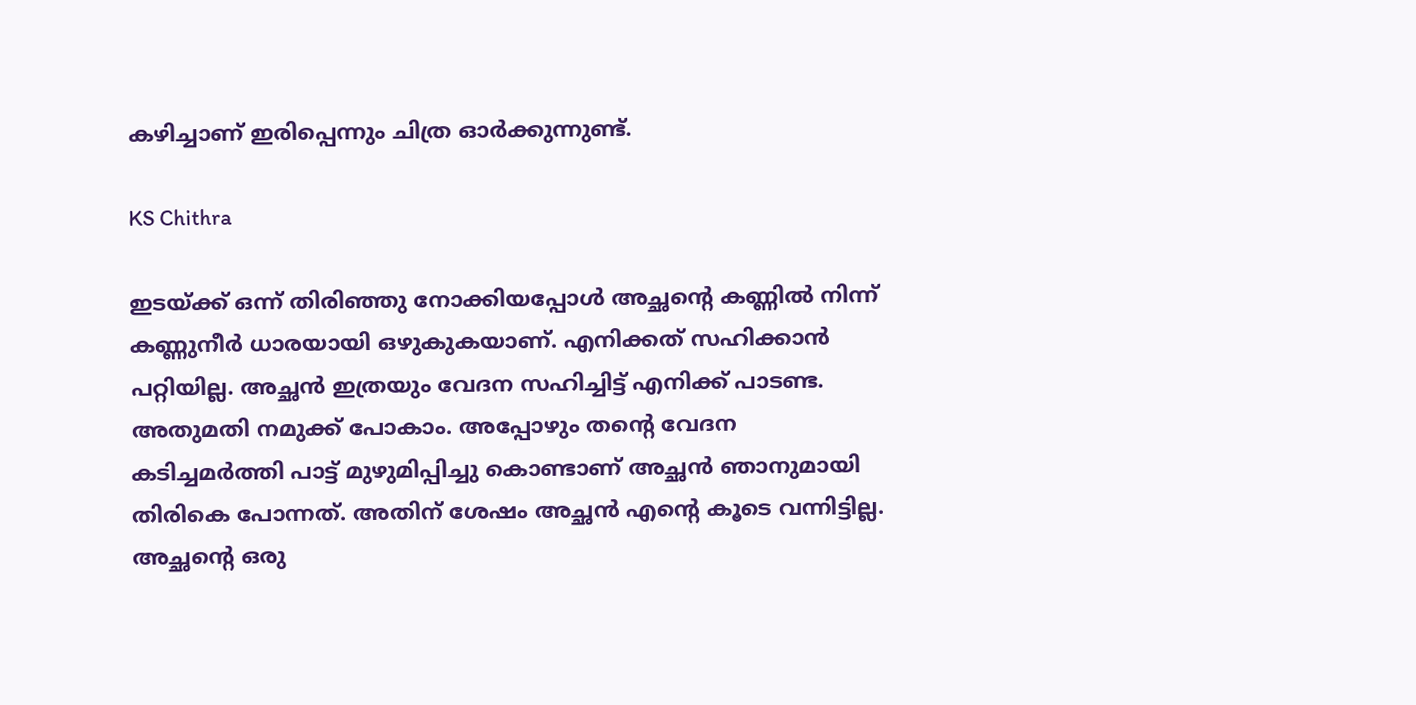കഴിച്ചാണ് ഇരിപ്പെന്നും ചിത്ര ഓര്‍ക്കുന്നുണ്ട്.

KS Chithra

ഇടയ്ക്ക് ഒന്ന് തിരിഞ്ഞു നോക്കിയപ്പോള്‍ അച്ഛന്റെ കണ്ണില്‍ നിന്ന് കണ്ണുനീര്‍ ധാരയായി ഒഴുകുകയാണ്. എനിക്കത് സഹിക്കാന്‍ പറ്റിയില്ല. അച്ഛന്‍ ഇത്രയും വേദന സഹിച്ചിട്ട് എനിക്ക് പാടണ്ട. അതുമതി നമുക്ക് പോകാം. അപ്പോഴും തന്റെ വേദന കടിച്ചമര്‍ത്തി പാട്ട് മുഴുമിപ്പിച്ചു കൊണ്ടാണ് അച്ഛന്‍ ഞാനുമായി തിരികെ പോന്നത്. അതിന് ശേഷം അച്ഛന്‍ എന്റെ കൂടെ വന്നിട്ടില്ല. അച്ഛന്റെ ഒരു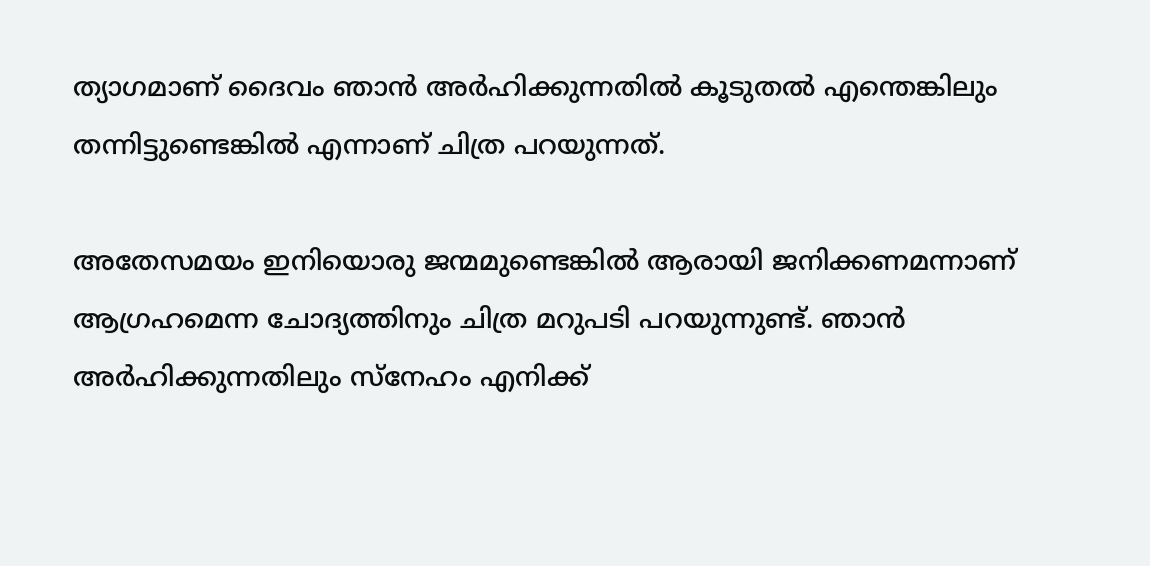ത്യാഗമാണ് ദൈവം ഞാന്‍ അര്‍ഹിക്കുന്നതില്‍ കൂടുതല്‍ എന്തെങ്കിലും തന്നിട്ടുണ്ടെങ്കില്‍ എന്നാണ് ചിത്ര പറയുന്നത്.

അതേസമയം ഇനിയൊരു ജന്മമുണ്ടെങ്കില്‍ ആരായി ജനിക്കണമന്നാണ് ആഗ്രഹമെന്ന ചോദ്യത്തിനും ചിത്ര മറുപടി പറയുന്നുണ്ട്. ഞാന്‍ അര്‍ഹിക്കുന്നതിലും സ്‌നേഹം എനിക്ക്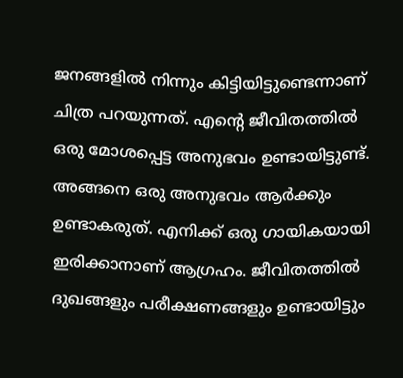ജനങ്ങളില്‍ നിന്നും കിട്ടിയിട്ടുണ്ടെന്നാണ് ചിത്ര പറയുന്നത്. എന്റെ ജീവിതത്തില്‍ ഒരു മോശപ്പെട്ട അനുഭവം ഉണ്ടായിട്ടുണ്ട്. അങ്ങനെ ഒരു അനുഭവം ആര്‍ക്കും ഉണ്ടാകരുത്. എനിക്ക് ഒരു ഗായികയായി ഇരിക്കാനാണ് ആഗ്രഹം. ജീവിതത്തില്‍ ദുഖങ്ങളും പരീക്ഷണങ്ങളും ഉണ്ടായിട്ടും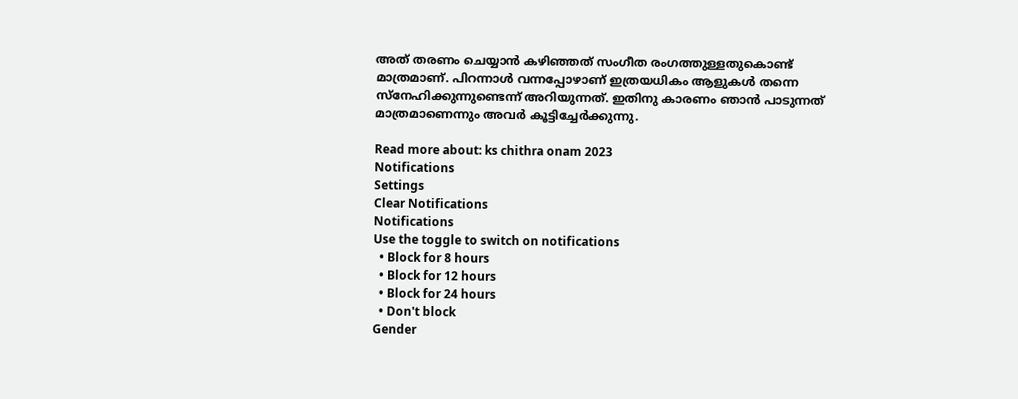അത് തരണം ചെയ്യാന്‍ കഴിഞ്ഞത് സംഗീത രംഗത്തുള്ളതുകൊണ്ട് മാത്രമാണ്. പിറന്നാള്‍ വന്നപ്പോഴാണ് ഇത്രയധികം ആളുകള്‍ തന്നെ സ്‌നേഹിക്കുന്നുണ്ടെന്ന് അറിയുന്നത്. ഇതിനു കാരണം ഞാന്‍ പാടുന്നത് മാത്രമാണെന്നും അവര്‍ കൂട്ടിച്ചേര്‍ക്കുന്നു.

Read more about: ks chithra onam 2023
Notifications
Settings
Clear Notifications
Notifications
Use the toggle to switch on notifications
  • Block for 8 hours
  • Block for 12 hours
  • Block for 24 hours
  • Don't block
Gender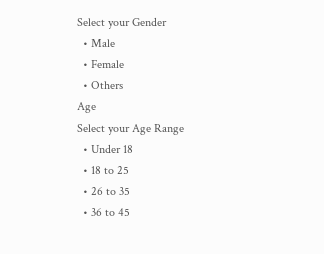Select your Gender
  • Male
  • Female
  • Others
Age
Select your Age Range
  • Under 18
  • 18 to 25
  • 26 to 35
  • 36 to 45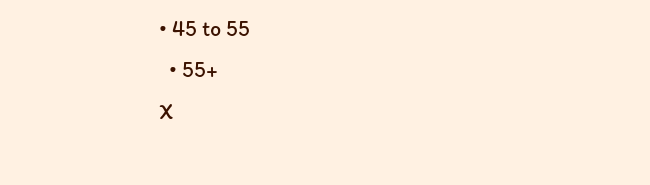• 45 to 55
  • 55+
X